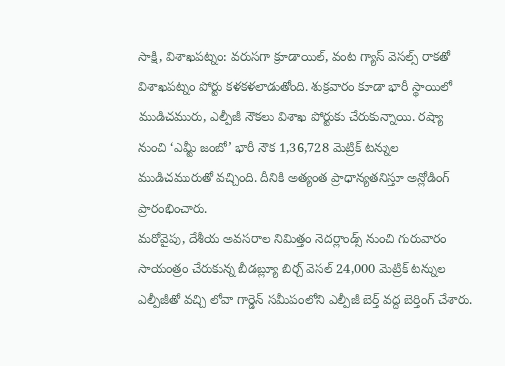సాక్షి, విశాఖపట్నం: వరుసగా క్రూడాయిల్, వంట గ్యాస్ వెసల్స్ రాకతో విశాఖపట్నం పోర్టు కళకళలాడుతోంది. శుక్రవారం కూడా భారీ స్థాయిలో ముడిచమురు, ఎల్పీజీ నౌకలు విశాఖ పోర్టుకు చేరుకున్నాయి. రష్యా నుంచి ‘ఎమ్టీ జంబో’ భారీ నౌక 1,36,728 మెట్రిక్ టన్నుల ముడిచమురుతో వచ్చింది. దీనికి అత్యంత ప్రాధాన్యతనిస్తూ అన్లోడింగ్ ప్రారంభించారు.
మరోవైపు, దేశీయ అవసరాల నిమిత్తం నెదర్లాండ్స్ నుంచి గురువారం సాయంత్రం చేరుకున్న బీడబ్ల్యూ బిర్చ్ వెసల్ 24,000 మెట్రిక్ టన్నుల ఎల్పీజీతో వచ్చి లోవా గార్డెన్ సమీపంలోని ఎల్పీజీ బెర్త్ వద్ద బెర్తింగ్ చేశారు.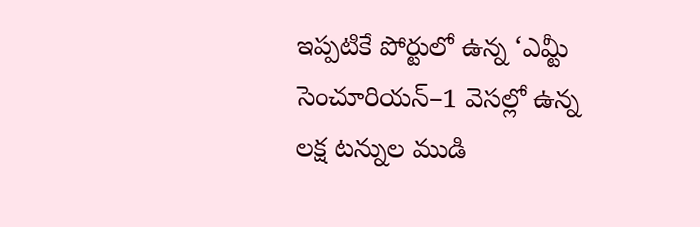ఇప్పటికే పోర్టులో ఉన్న ‘ఎమ్టీ సెంచూరియన్–1 వెసల్లో ఉన్న లక్ష టన్నుల ముడి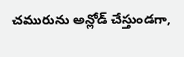చమురును అన్లోడ్ చేస్తుండగా,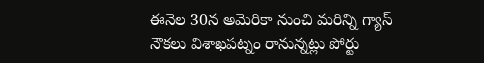ఈనెల 30న అమెరికా నుంచి మరిన్ని గ్యాస్ నౌకలు విశాఖపట్నం రానున్నట్లు పోర్టు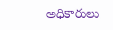అధికారులు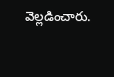వెల్లడించారు.